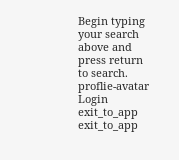Begin typing your search above and press return to search.
proflie-avatar
Login
exit_to_app
exit_to_app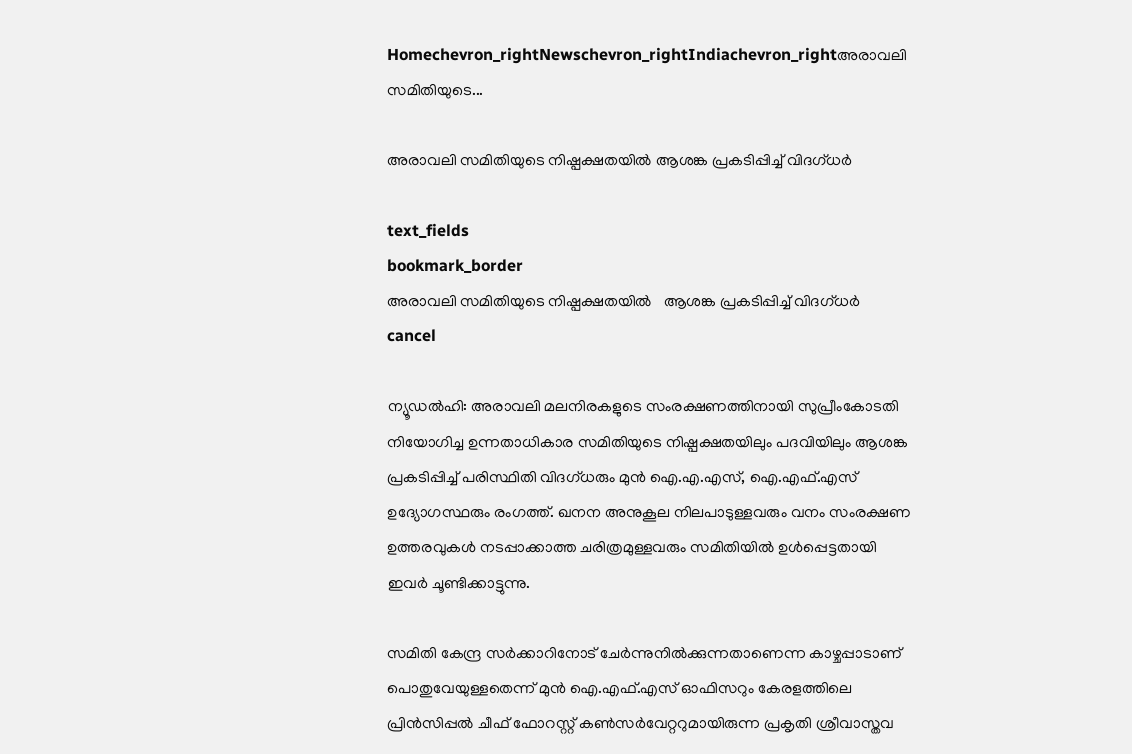Homechevron_rightNewschevron_rightIndiachevron_rightഅരാവലി സമിതിയുടെ...

അരാവലി സമിതിയുടെ നിഷ്പക്ഷതയിൽ ആശങ്ക പ്രകടിപ്പിച്ച് വിദഗ്ധർ

text_fields
bookmark_border
അരാവലി സമിതിയുടെ നിഷ്പക്ഷതയിൽ   ആശങ്ക പ്രകടിപ്പിച്ച് വിദഗ്ധർ
cancel

ന്യൂഡൽഹി: അരാവലി മലനിരകളുടെ സംരക്ഷണത്തിനായി സുപ്രീംകോടതി നിയോഗിച്ച ഉന്നതാധികാര സമിതിയുടെ നിഷ്പക്ഷതയിലും പദവിയിലും ആശങ്ക പ്രകടിപ്പിച്ച് പരിസ്ഥിതി വിദഗ്ധരും മുൻ ഐ.എ.എസ്, ഐ.എഫ്.എസ് ഉദ്യോഗസ്ഥരും രംഗത്ത്. ഖനന അനുകൂല നിലപാടുള്ളവരും വനം സംരക്ഷണ ഉത്തരവുകൾ നടപ്പാക്കാത്ത ചരിത്രമുള്ളവരും സമിതിയിൽ ഉൾപ്പെട്ടതായി ഇവർ ചൂണ്ടിക്കാട്ടുന്നു.

സമിതി കേന്ദ്ര സർക്കാറിനോട് ചേർന്നുനിൽക്കുന്നതാണെന്ന കാഴ്ചപ്പാടാണ് പൊതുവേയുള്ളതെന്ന് മുൻ ഐ.എഫ്.എസ് ഓഫിസറും കേരളത്തിലെ പ്രിൻസിപ്പൽ ചീഫ് ഫോറസ്റ്റ് കൺസർവേറ്ററുമായിരുന്ന പ്രകൃതി ശ്രീവാസ്തവ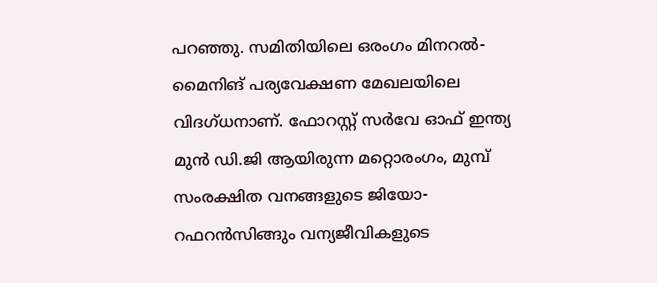പറഞ്ഞു. സമിതിയിലെ ഒരംഗം മിനറൽ-മൈനിങ് പര്യവേക്ഷണ മേഖലയിലെ വിദഗ്ധനാണ്. ഫോറസ്റ്റ് സർവേ ഓഫ് ഇന്ത്യ മുൻ ഡി.ജി ആയിരുന്ന മറ്റൊരംഗം, മുമ്പ് സംരക്ഷിത വനങ്ങളുടെ ജിയോ-റഫറൻസിങ്ങും വന്യജീവികളുടെ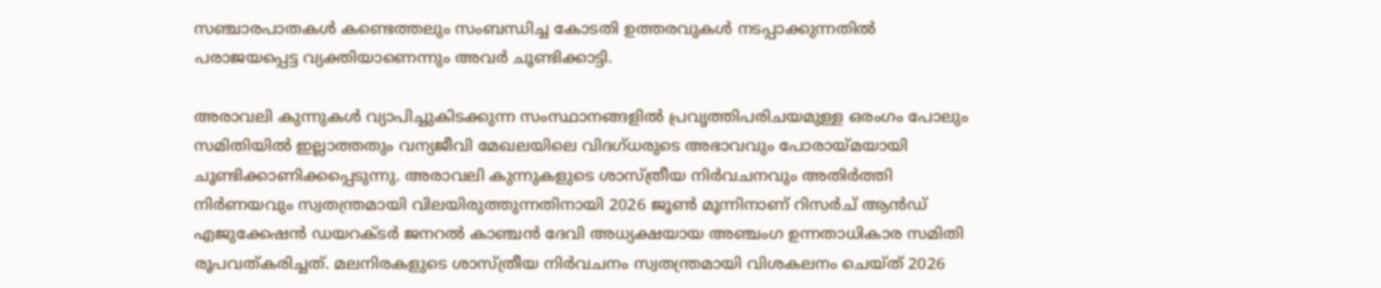സഞ്ചാരപാതകൾ കണ്ടെത്തലും സംബന്ധിച്ച കോടതി ഉത്തരവുകൾ നടപ്പാക്കുന്നതിൽ പരാജയപ്പെട്ട വ്യക്തിയാണെന്നും അവർ ചൂണ്ടിക്കാട്ടി.

അരാവലി കുന്നുകൾ വ്യാപിച്ചുകിടക്കുന്ന സംസ്ഥാനങ്ങളിൽ പ്രവൃത്തിപരിചയമുള്ള ഒരംഗം പോലും സമിതിയിൽ ഇല്ലാത്തതും വന്യജീവി മേഖലയിലെ വിദഗ്ധരുടെ അഭാവവും പോരായ്മയായി ചൂണ്ടിക്കാണിക്കപ്പെടുന്നു. അരാവലി കുന്നുകളുടെ ശാസ്ത്രീയ നിർവചനവും അതിർത്തി നിർണയവും സ്വതന്ത്രമായി വിലയിരുത്തുന്നതിനായി 2026 ജൂൺ മൂന്നിനാണ് റിസർച് ആൻഡ് എജുക്കേഷൻ ഡയറക്‌ടർ ജനറൽ കാഞ്ചൻ ദേവി അധ്യക്ഷയായ അഞ്ചംഗ ഉന്നതാധികാര സമിതി രൂപവത്കരിച്ചത്. മലനിരകളുടെ ശാസ്ത്രീയ നിർവചനം സ്വതന്ത്രമായി വിശകലനം ചെയ്ത് 2026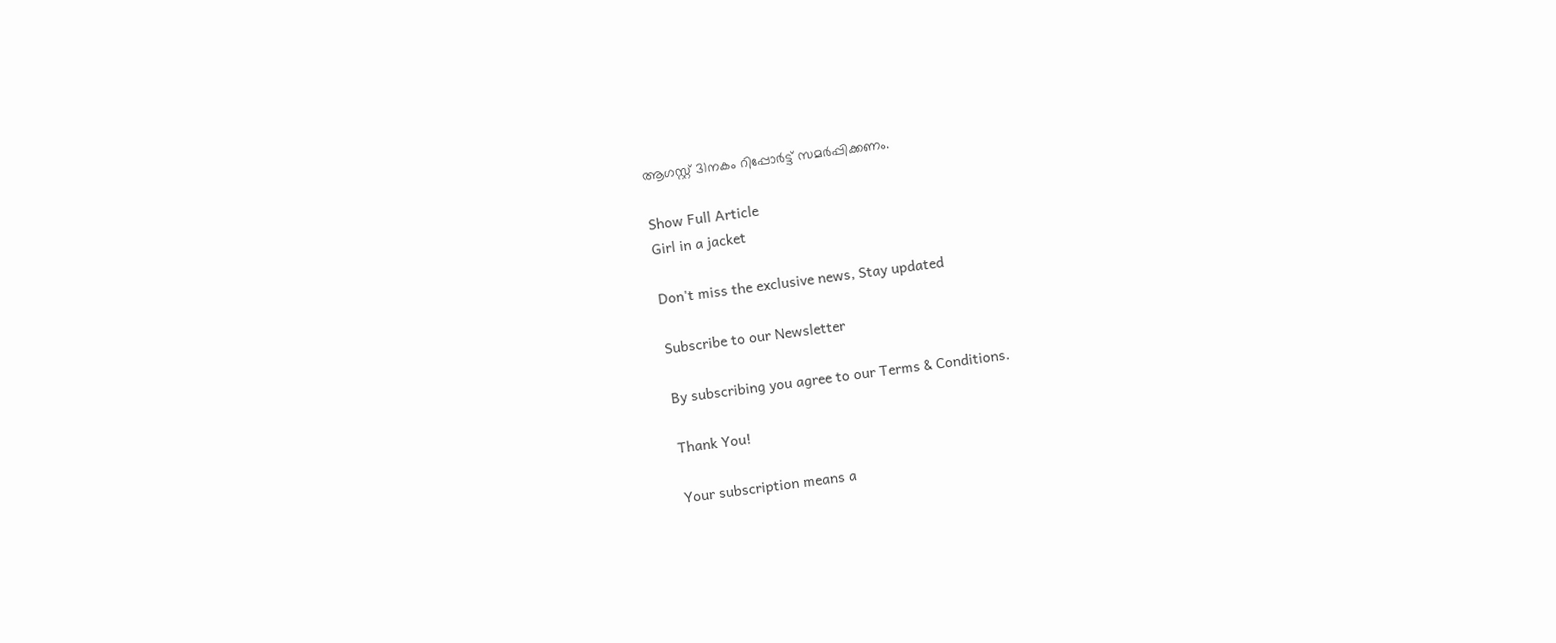ആഗസ്റ്റ് 31നകം റിപ്പോർട്ട് സമർപ്പിക്കണം.

Show Full Article
Girl in a jacket

Don't miss the exclusive news, Stay updated

Subscribe to our Newsletter

By subscribing you agree to our Terms & Conditions.

Thank You!

Your subscription means a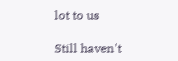lot to us

Still haven't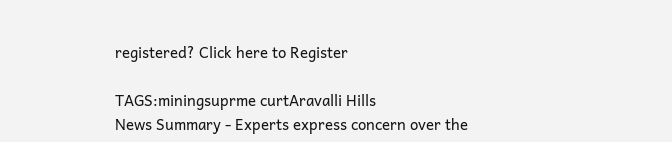registered? Click here to Register

TAGS:miningsuprme curtAravalli Hills
News Summary - Experts express concern over the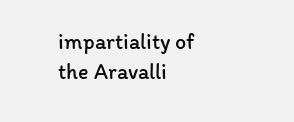impartiality of the Aravalli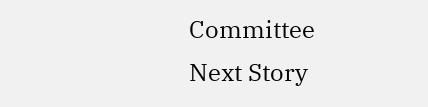Committee
Next Story